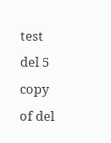test del 5 copy of del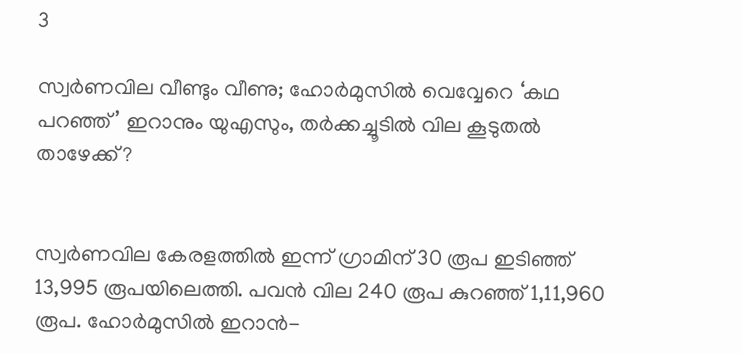3

സ്വർണവില വീണ്ടും വീണു; ഹോർമുസിൽ വെവ്വേറെ ‘കഥ പറഞ്ഞ്’ ഇറാനും യുഎസും, തർക്കച്ചൂടിൽ വില കൂടുതൽ താഴേക്ക്?


സ്വർണവില കേരളത്തിൽ ഇന്ന് ഗ്രാമിന് 30 രൂപ ഇടിഞ്ഞ് 13,995 രൂപയിലെത്തി. പവൻ വില 240 രൂപ കുറഞ്ഞ് 1,11,960 രൂപ. ഹോർമുസിൽ ഇറാൻ-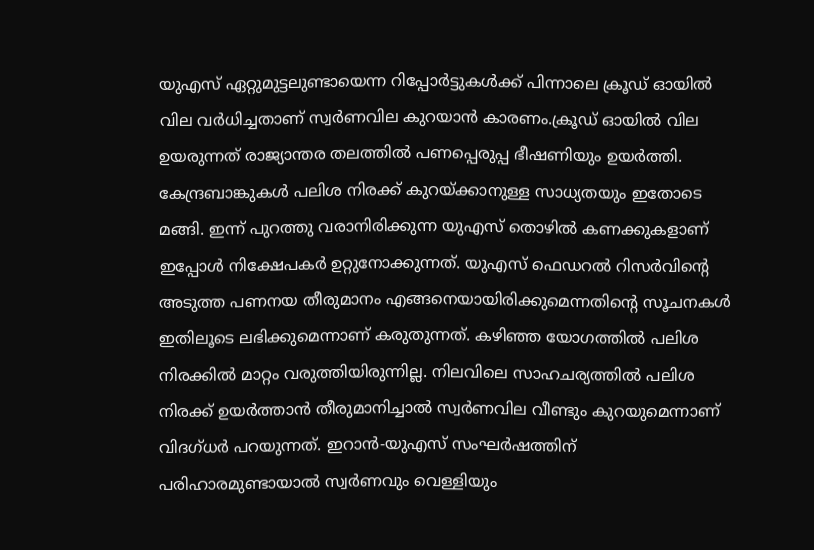യുഎസ് ഏറ്റുമുട്ടലുണ്ടായെന്ന റിപ്പോർട്ടുകൾക്ക് പിന്നാലെ ക്രൂഡ് ഓയിൽ വില വർധിച്ചതാണ് സ്വർണവില കുറയാൻ കാരണം.ക്രൂഡ് ഓയിൽ വില ഉയരുന്നത് രാജ്യാന്തര തലത്തിൽ പണപ്പെരുപ്പ ഭീഷണിയും ഉയർത്തി. കേന്ദ്രബാങ്കുകൾ പലിശ നിരക്ക് കുറയ്ക്കാനുള്ള സാധ്യതയും ഇതോടെ മങ്ങി. ഇന്ന് പുറത്തു വരാനിരിക്കുന്ന യുഎസ് തൊഴിൽ കണക്കുകളാണ് ഇപ്പോൾ നിക്ഷേപകർ ഉറ്റുനോക്കുന്നത്. യുഎസ് ഫെഡറൽ റിസർവിന്റെ അടുത്ത പണനയ തീരുമാനം എങ്ങനെയായിരിക്കുമെന്നതിന്റെ സൂചനകൾ ഇതിലൂടെ ലഭിക്കുമെന്നാണ് കരുതുന്നത്. കഴിഞ്ഞ യോഗത്തിൽ പലിശ നിരക്കിൽ മാറ്റം വരുത്തിയിരുന്നില്ല. നിലവിലെ സാഹചര്യത്തിൽ പലിശ നിരക്ക് ഉയർത്താൻ തീരുമാനിച്ചാൽ സ്വർണവില വീണ്ടും കുറയുമെന്നാണ് വിദഗ്ധർ പറയുന്നത്. ഇറാൻ-യുഎസ് സംഘർഷത്തിന് പരിഹാരമുണ്ടായാൽ സ്വർണവും വെള്ളിയും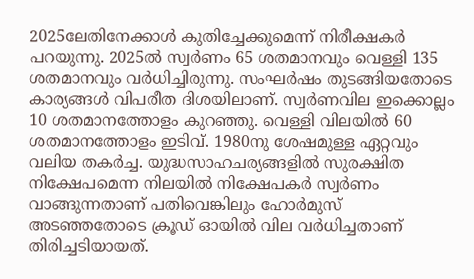2025ലേതിനേക്കാൾ കുതിച്ചേക്കുമെന്ന് നിരീക്ഷകർ പറയുന്നു. 2025ൽ സ്വർണം 65 ശതമാനവും വെള്ളി 135 ശതമാനവും വർധിച്ചിരുന്നു. സംഘർ‌ഷം തുടങ്ങിയതോടെ കാര്യങ്ങൾ വിപരീത ദിശയിലാണ്. സ്വർണവില ഇക്കൊല്ലം 10 ശതമാനത്തോളം കുറഞ്ഞു. വെള്ളി വിലയിൽ 60 ശതമാനത്തോളം ഇടിവ്. 1980നു ശേഷമുള്ള ഏറ്റവും വലിയ തകർച്ച. യുദ്ധസാഹചര്യങ്ങളിൽ സുരക്ഷിത നിക്ഷേപമെന്ന നിലയിൽ നിക്ഷേപകർ സ്വർണം വാങ്ങുന്നതാണ് പതിവെങ്കിലും ഹോർമുസ് അടഞ്ഞതോടെ ക്രൂഡ് ഓയിൽ വില വർധിച്ചതാണ് തിരിച്ചടിയായത്.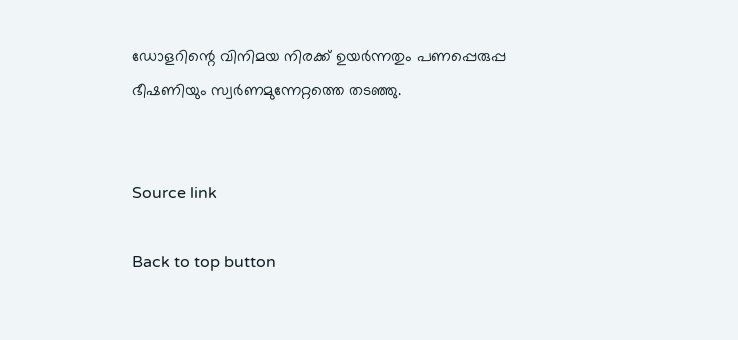ഡോളറിന്റെ വിനിമയ നിരക്ക് ഉയർന്നതും പണപ്പെരുപ്പ ഭീഷണിയും സ്വർണമുന്നേറ്റത്തെ തടഞ്ഞു.


Source link

Back to top button